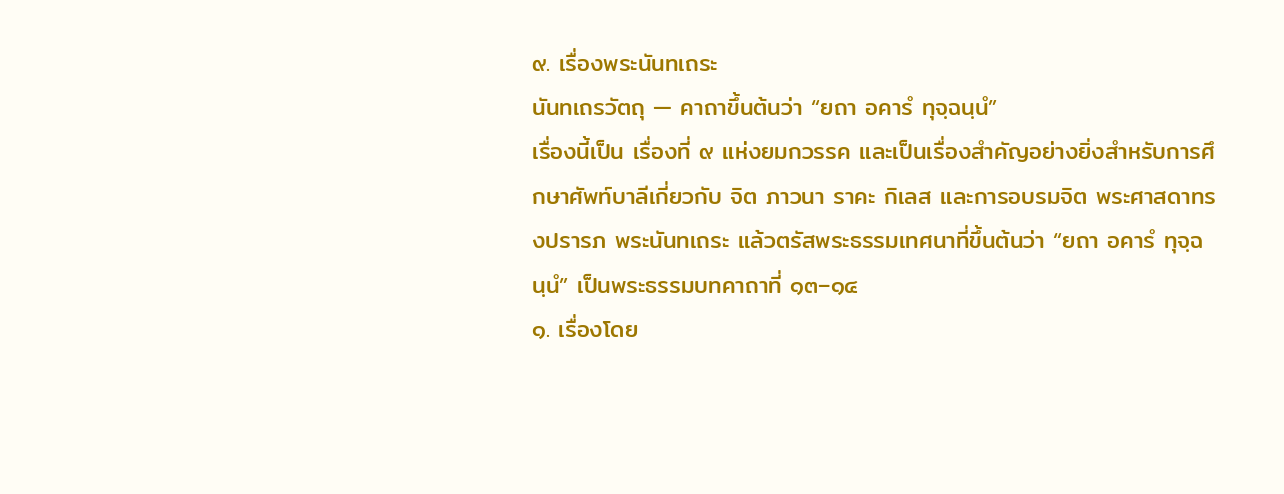๙. เรื่องพระนันทเถระ
นันทเถรวัตถุ — คาถาขึ้นต้นว่า “ยถา อคารํ ทุจฺฉนฺนํ”
เรื่องนี้เป็น เรื่องที่ ๙ แห่งยมกวรรค และเป็นเรื่องสำคัญอย่างยิ่งสำหรับการศึกษาศัพท์บาลีเกี่ยวกับ จิต ภาวนา ราคะ กิเลส และการอบรมจิต พระศาสดาทรงปรารภ พระนันทเถระ แล้วตรัสพระธรรมเทศนาที่ขึ้นต้นว่า “ยถา อคารํ ทุจฺฉนฺนํ” เป็นพระธรรมบทคาถาที่ ๑๓–๑๔
๑. เรื่องโดย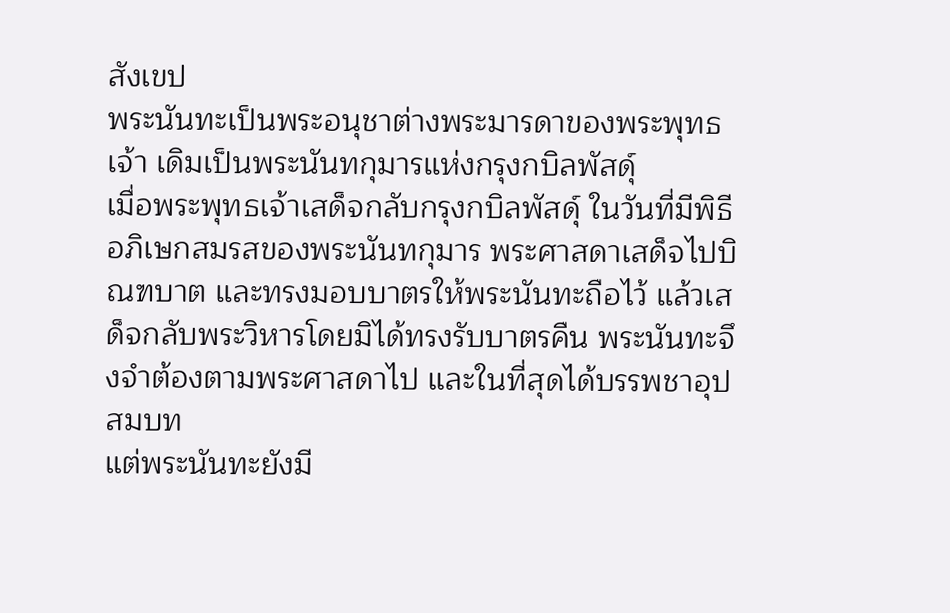สังเขป
พระนันทะเป็นพระอนุชาต่างพระมารดาของพระพุทธเจ้า เดิมเป็นพระนันทกุมารแห่งกรุงกบิลพัสดุ์
เมื่อพระพุทธเจ้าเสด็จกลับกรุงกบิลพัสดุ์ ในวันที่มีพิธีอภิเษกสมรสของพระนันทกุมาร พระศาสดาเสด็จไปบิณฑบาต และทรงมอบบาตรให้พระนันทะถือไว้ แล้วเสด็จกลับพระวิหารโดยมิได้ทรงรับบาตรคืน พระนันทะจึงจำต้องตามพระศาสดาไป และในที่สุดได้บรรพชาอุปสมบท
แต่พระนันทะยังมี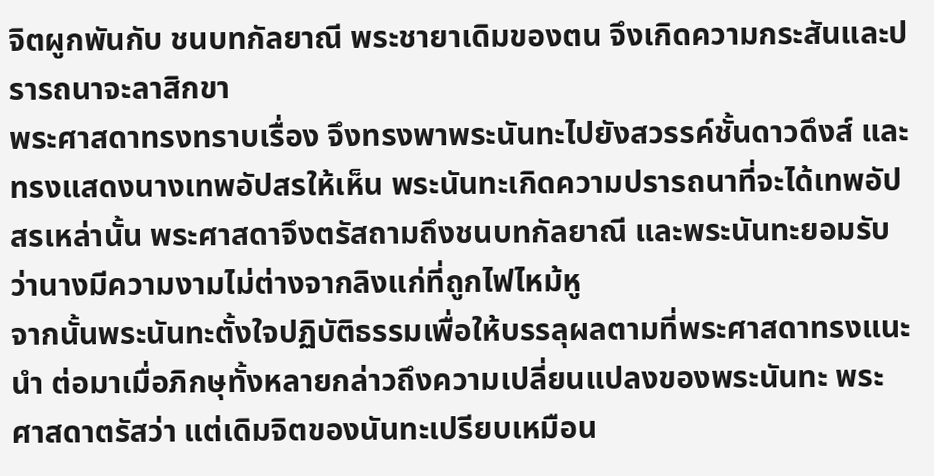จิตผูกพันกับ ชนบทกัลยาณี พระชายาเดิมของตน จึงเกิดความกระสันและปรารถนาจะลาสิกขา
พระศาสดาทรงทราบเรื่อง จึงทรงพาพระนันทะไปยังสวรรค์ชั้นดาวดึงส์ และทรงแสดงนางเทพอัปสรให้เห็น พระนันทะเกิดความปรารถนาที่จะได้เทพอัปสรเหล่านั้น พระศาสดาจึงตรัสถามถึงชนบทกัลยาณี และพระนันทะยอมรับว่านางมีความงามไม่ต่างจากลิงแก่ที่ถูกไฟไหม้หู
จากนั้นพระนันทะตั้งใจปฏิบัติธรรมเพื่อให้บรรลุผลตามที่พระศาสดาทรงแนะนำ ต่อมาเมื่อภิกษุทั้งหลายกล่าวถึงความเปลี่ยนแปลงของพระนันทะ พระศาสดาตรัสว่า แต่เดิมจิตของนันทะเปรียบเหมือน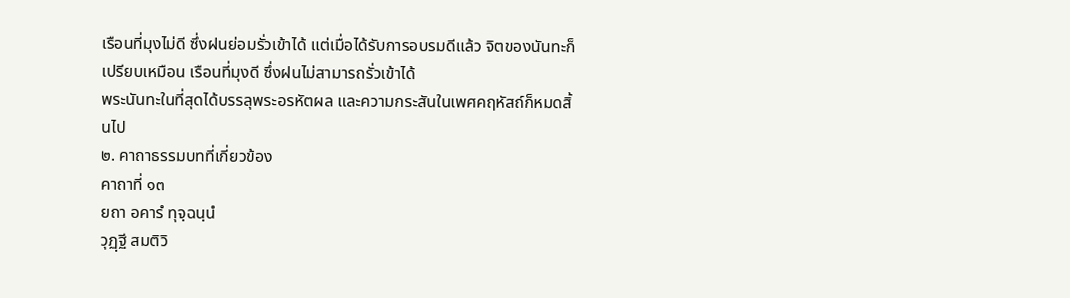เรือนที่มุงไม่ดี ซึ่งฝนย่อมรั่วเข้าได้ แต่เมื่อได้รับการอบรมดีแล้ว จิตของนันทะก็เปรียบเหมือน เรือนที่มุงดี ซึ่งฝนไม่สามารถรั่วเข้าได้
พระนันทะในที่สุดได้บรรลุพระอรหัตผล และความกระสันในเพศคฤหัสถ์ก็หมดสิ้นไป
๒. คาถาธรรมบทที่เกี่ยวข้อง
คาถาที่ ๑๓
ยถา อคารํ ทุจฺฉนฺนํ
วุฏฺฐี สมติวิ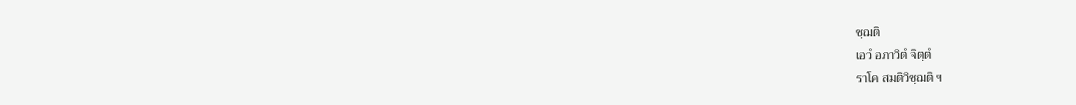ชฺฌติ
เอวํ อภาวิตํ จิตฺตํ
ราโค สมติวิชฺฌติ ฯ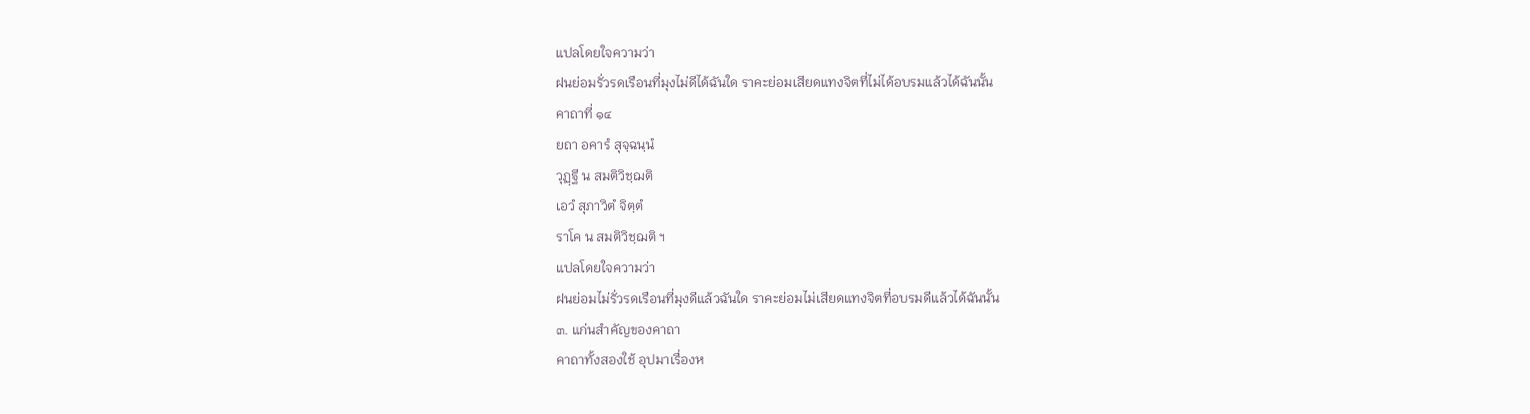แปลโดยใจความว่า
ฝนย่อมรั่วรดเรือนที่มุงไม่ดีได้ฉันใด ราคะย่อมเสียดแทงจิตที่ไม่ได้อบรมแล้วได้ฉันนั้น
คาถาที่ ๑๔
ยถา อคารํ สุจฺฉนฺนํ
วุฏฺฐี น สมติวิชฺฌติ
เอวํ สุภาวิตํ จิตฺตํ
ราโค น สมติวิชฺฌติ ฯ
แปลโดยใจความว่า
ฝนย่อมไม่รั่วรดเรือนที่มุงดีแล้วฉันใด ราคะย่อมไม่เสียดแทงจิตที่อบรมดีแล้วได้ฉันนั้น
๓. แก่นสำคัญของคาถา
คาถาทั้งสองใช้ อุปมาเรื่องห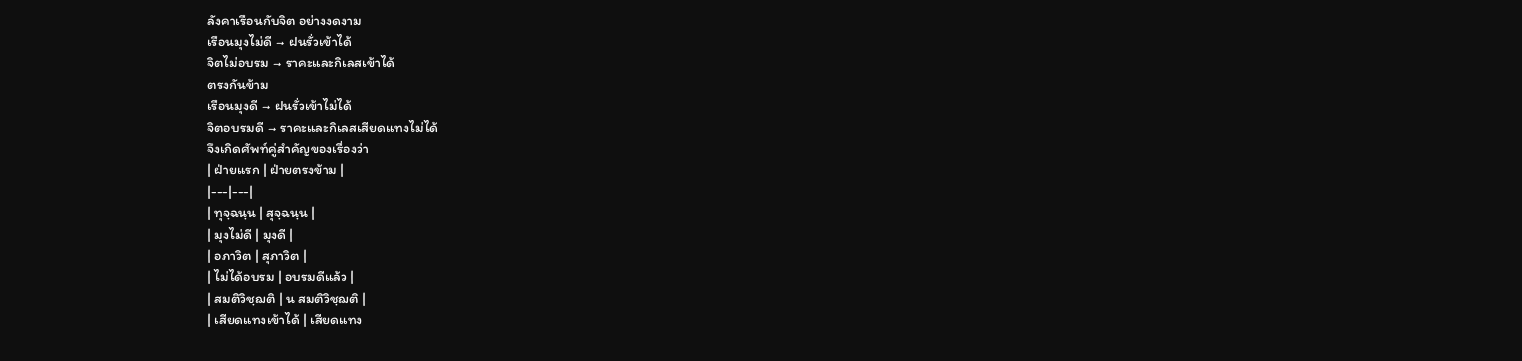ลังคาเรือนกับจิต อย่างงดงาม
เรือนมุงไม่ดี → ฝนรั่วเข้าได้
จิตไม่อบรม → ราคะและกิเลสเข้าได้
ตรงกันข้าม
เรือนมุงดี → ฝนรั่วเข้าไม่ได้
จิตอบรมดี → ราคะและกิเลสเสียดแทงไม่ได้
จึงเกิดศัพท์คู่สำคัญของเรื่องว่า
| ฝ่ายแรก | ฝ่ายตรงข้าม |
|---|---|
| ทุจฺฉนฺน | สุจฺฉนฺน |
| มุงไม่ดี | มุงดี |
| อภาวิต | สุภาวิต |
| ไม่ได้อบรม | อบรมดีแล้ว |
| สมติวิชฺฌติ | น สมติวิชฺฌติ |
| เสียดแทงเข้าได้ | เสียดแทง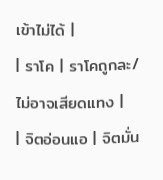เข้าไม่ได้ |
| ราโค | ราโคถูกละ/ไม่อาจเสียดแทง |
| จิตอ่อนแอ | จิตมั่น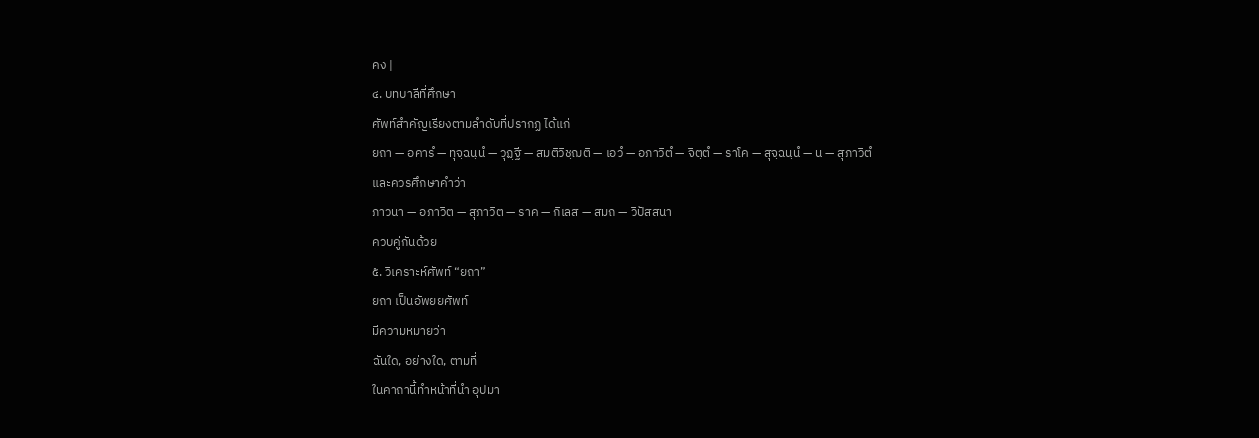คง |
๔. บทบาลีที่ศึกษา
ศัพท์สำคัญเรียงตามลำดับที่ปรากฏ ได้แก่
ยถา — อคารํ — ทุจฺฉนฺนํ — วุฏฺฐี — สมติวิชฺฌติ — เอวํ — อภาวิตํ — จิตฺตํ — ราโค — สุจฺฉนฺนํ — น — สุภาวิตํ
และควรศึกษาคำว่า
ภาวนา — อภาวิต — สุภาวิต — ราค — กิเลส — สมถ — วิปัสสนา
ควบคู่กันด้วย
๕. วิเคราะห์ศัพท์ “ยถา”
ยถา เป็นอัพยยศัพท์
มีความหมายว่า
ฉันใด, อย่างใด, ตามที่
ในคาถานี้ทำหน้าที่นำ อุปมา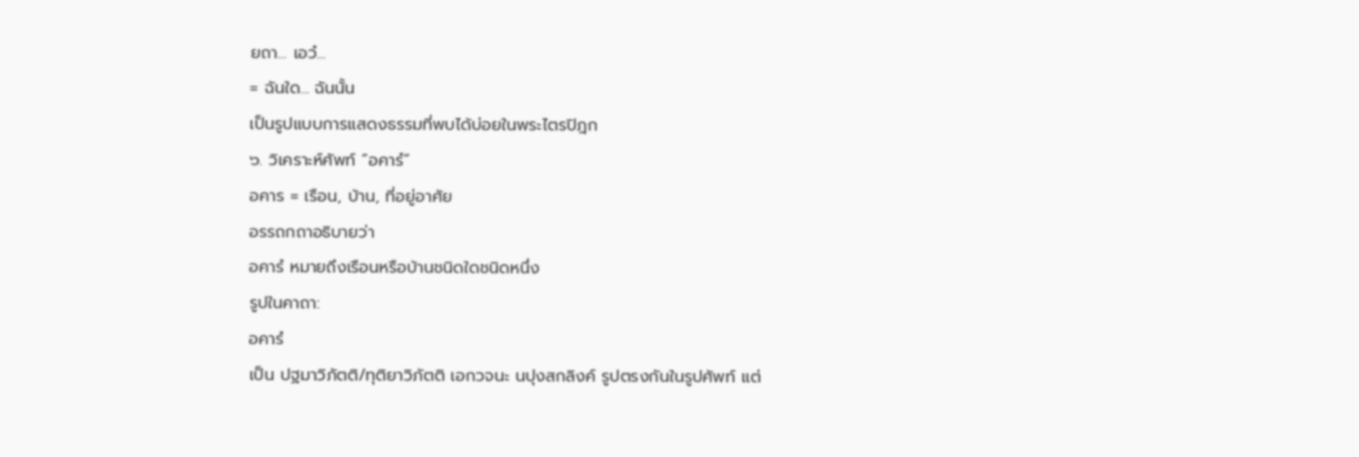ยถา... เอวํ...
= ฉันใด... ฉันนั้น
เป็นรูปแบบการแสดงธรรมที่พบได้บ่อยในพระไตรปิฎก
๖. วิเคราะห์ศัพท์ “อคารํ”
อคาร = เรือน, บ้าน, ที่อยู่อาศัย
อรรถกถาอธิบายว่า
อคารํ หมายถึงเรือนหรือบ้านชนิดใดชนิดหนึ่ง
รูปในคาถา:
อคารํ
เป็น ปฐมาวิภัตติ/ทุติยาวิภัตติ เอกวจนะ นปุงสกลิงค์ รูปตรงกันในรูปศัพท์ แต่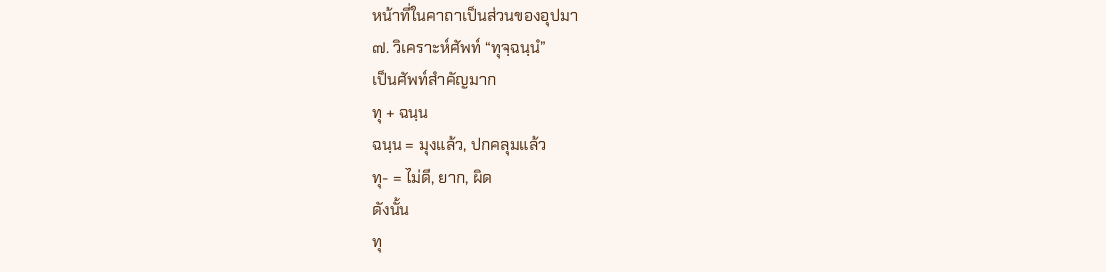หน้าที่ในคาถาเป็นส่วนของอุปมา
๗. วิเคราะห์ศัพท์ “ทุจฺฉนฺนํ”
เป็นศัพท์สำคัญมาก
ทุ + ฉนฺน
ฉนฺน = มุงแล้ว, ปกคลุมแล้ว
ทุ- = ไม่ดี, ยาก, ผิด
ดังนั้น
ทุ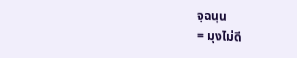จฺฉนฺน
= มุงไม่ดี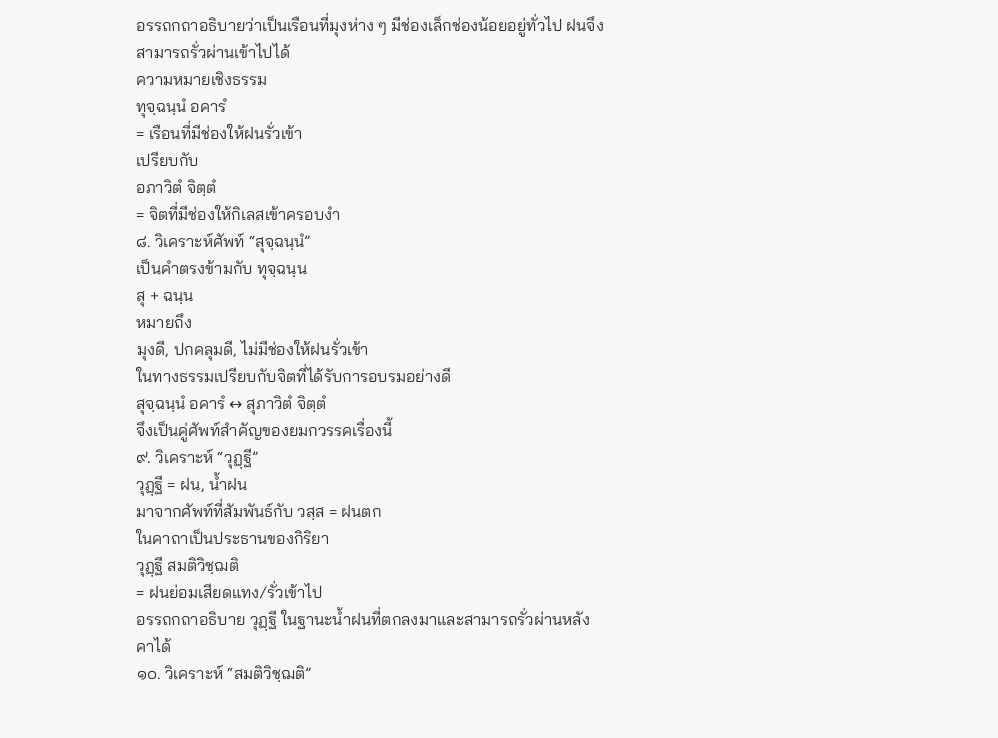อรรถกถาอธิบายว่าเป็นเรือนที่มุงห่าง ๆ มีช่องเล็กช่องน้อยอยู่ทั่วไป ฝนจึงสามารถรั่วผ่านเข้าไปได้
ความหมายเชิงธรรม
ทุจฺฉนฺนํ อคารํ
= เรือนที่มีช่องให้ฝนรั่วเข้า
เปรียบกับ
อภาวิตํ จิตฺตํ
= จิตที่มีช่องให้กิเลสเข้าครอบงำ
๘. วิเคราะห์ศัพท์ “สุจฺฉนฺนํ”
เป็นคำตรงข้ามกับ ทุจฺฉนฺน
สุ + ฉนฺน
หมายถึง
มุงดี, ปกคลุมดี, ไม่มีช่องให้ฝนรั่วเข้า
ในทางธรรมเปรียบกับจิตที่ได้รับการอบรมอย่างดี
สุจฺฉนฺนํ อคารํ ↔ สุภาวิตํ จิตฺตํ
จึงเป็นคู่ศัพท์สำคัญของยมกวรรคเรื่องนี้
๙. วิเคราะห์ “วุฏฺฐี”
วุฏฺฐี = ฝน, น้ำฝน
มาจากศัพท์ที่สัมพันธ์กับ วสฺส = ฝนตก
ในคาถาเป็นประธานของกิริยา
วุฏฺฐี สมติวิชฺฌติ
= ฝนย่อมเสียดแทง/รั่วเข้าไป
อรรถกถาอธิบาย วุฏฺฐี ในฐานะน้ำฝนที่ตกลงมาและสามารถรั่วผ่านหลังคาได้
๑๐. วิเคราะห์ “สมติวิชฺฌติ”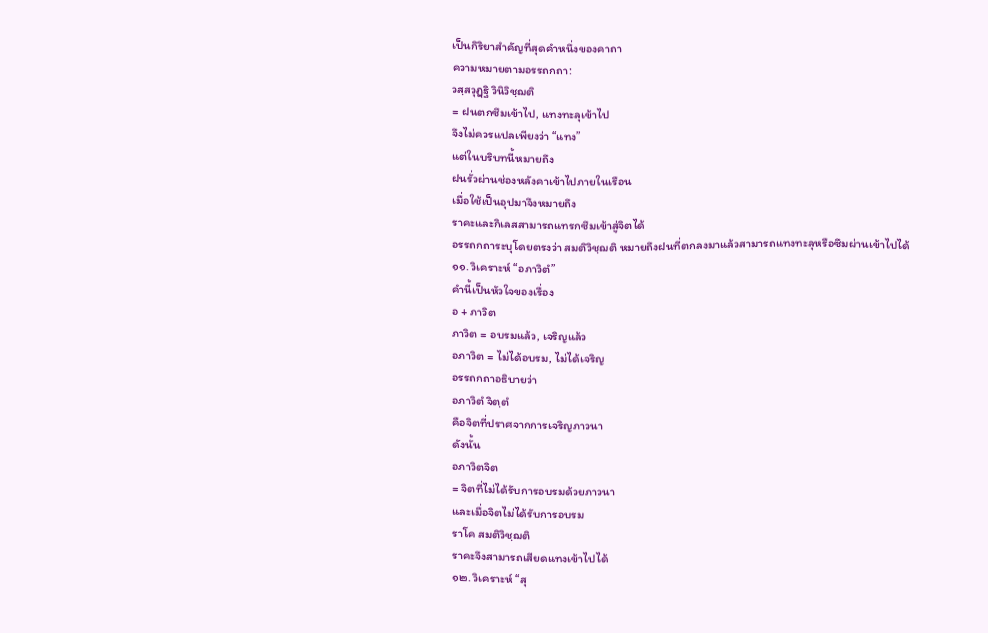เป็นกิริยาสำคัญที่สุดคำหนึ่งของคาถา
ความหมายตามอรรถกถา:
วสฺสวุฏฺฐิ วินิวิชฺฌติ
= ฝนตกซึมเข้าไป, แทงทะลุเข้าไป
จึงไม่ควรแปลเพียงว่า “แทง”
แต่ในบริบทนี้หมายถึง
ฝนรั่วผ่านช่องหลังคาเข้าไปภายในเรือน
เมื่อใช้เป็นอุปมาจึงหมายถึง
ราคะและกิเลสสามารถแทรกซึมเข้าสู่จิตได้
อรรถกถาระบุโดยตรงว่า สมติวิชฺฌติ หมายถึงฝนที่ตกลงมาแล้วสามารถแทงทะลุหรือซึมผ่านเข้าไปได้
๑๑. วิเคราะห์ “อภาวิตํ”
คำนี้เป็นหัวใจของเรื่อง
อ + ภาวิต
ภาวิต = อบรมแล้ว, เจริญแล้ว
อภาวิต = ไม่ได้อบรม, ไม่ได้เจริญ
อรรถกถาอธิบายว่า
อภาวิตํ จิตฺตํ
คือจิตที่ปราศจากการเจริญภาวนา
ดังนั้น
อภาวิตจิต
= จิตที่ไม่ได้รับการอบรมด้วยภาวนา
และเมื่อจิตไม่ได้รับการอบรม
ราโค สมติวิชฺฌติ
ราคะจึงสามารถเสียดแทงเข้าไปได้
๑๒. วิเคราะห์ “สุ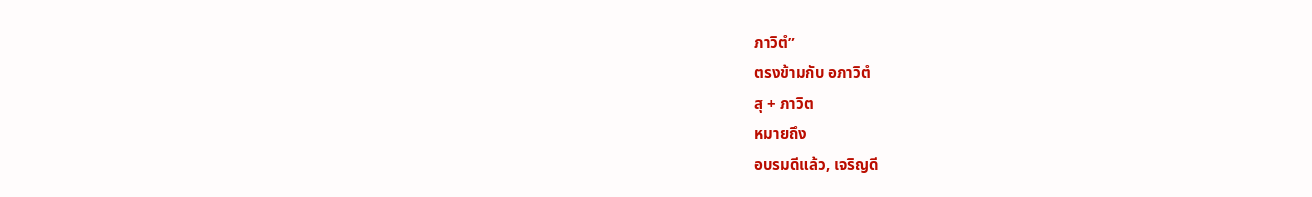ภาวิตํ”
ตรงข้ามกับ อภาวิตํ
สุ + ภาวิต
หมายถึง
อบรมดีแล้ว, เจริญดี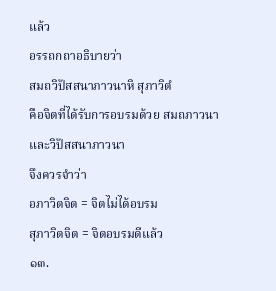แล้ว
อรรถกถาอธิบายว่า
สมถวิปัสสนาภาวนาหิ สุภาวิตํ
คือจิตที่ได้รับการอบรมด้วย สมถภาวนาและวิปัสสนาภาวนา
จึงควรจำว่า
อภาวิตจิต = จิตไม่ได้อบรม
สุภาวิตจิต = จิตอบรมดีแล้ว
๑๓.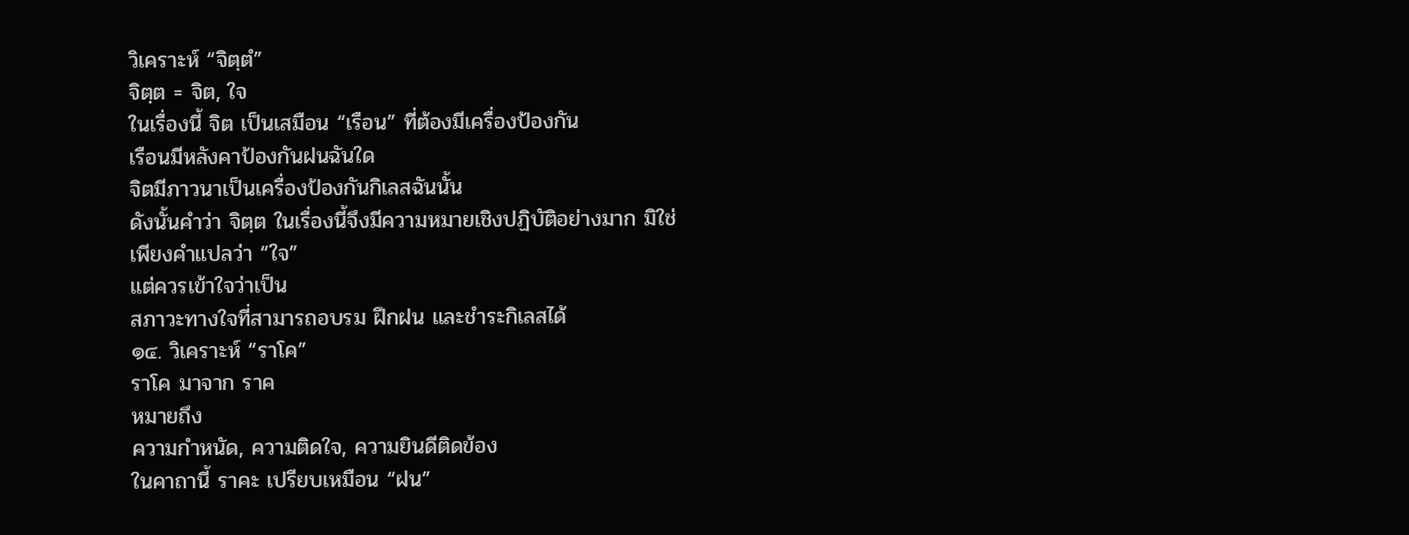วิเคราะห์ “จิตฺตํ”
จิตฺต = จิต, ใจ
ในเรื่องนี้ จิต เป็นเสมือน “เรือน” ที่ต้องมีเครื่องป้องกัน
เรือนมีหลังคาป้องกันฝนฉันใด
จิตมีภาวนาเป็นเครื่องป้องกันกิเลสฉันนั้น
ดังนั้นคำว่า จิตฺต ในเรื่องนี้จึงมีความหมายเชิงปฏิบัติอย่างมาก มิใช่เพียงคำแปลว่า “ใจ”
แต่ควรเข้าใจว่าเป็น
สภาวะทางใจที่สามารถอบรม ฝึกฝน และชำระกิเลสได้
๑๔. วิเคราะห์ “ราโค”
ราโค มาจาก ราค
หมายถึง
ความกำหนัด, ความติดใจ, ความยินดีติดข้อง
ในคาถานี้ ราคะ เปรียบเหมือน “ฝน”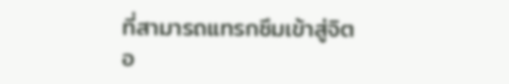ที่สามารถแทรกซึมเข้าสู่จิต
อ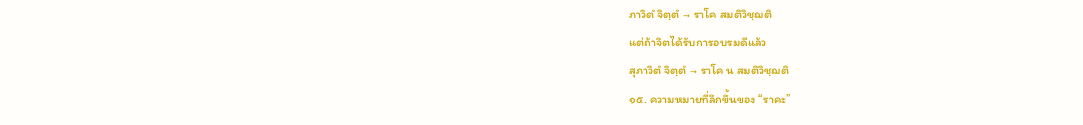ภาวิตํ จิตฺตํ → ราโค สมติวิชฺฌติ
แต่ถ้าจิตได้รับการอบรมดีแล้ว
สุภาวิตํ จิตฺตํ → ราโค น สมติวิชฺฌติ
๑๕. ความหมายที่ลึกขึ้นของ “ราคะ”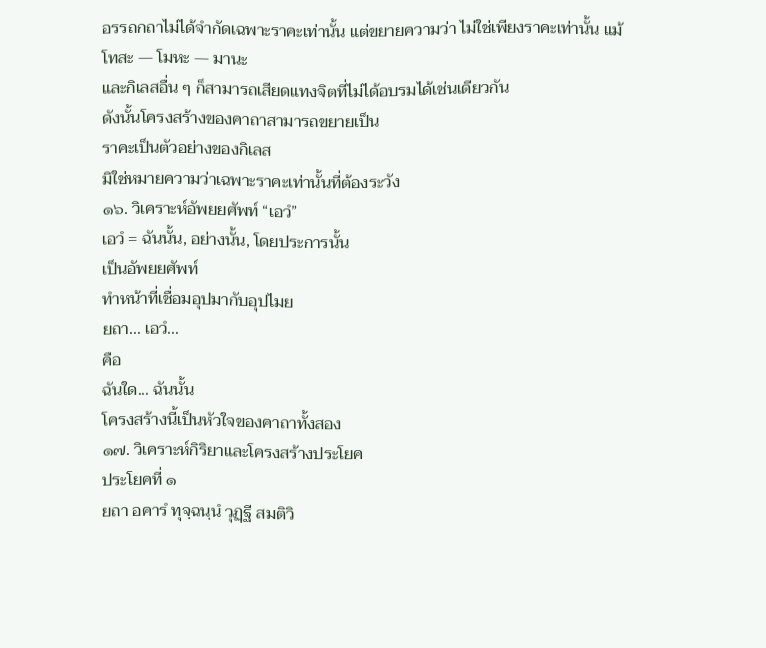อรรถกถาไม่ได้จำกัดเฉพาะราคะเท่านั้น แต่ขยายความว่า ไม่ใช่เพียงราคะเท่านั้น แม้
โทสะ — โมหะ — มานะ
และกิเลสอื่น ๆ ก็สามารถเสียดแทงจิตที่ไม่ได้อบรมได้เช่นเดียวกัน
ดังนั้นโครงสร้างของคาถาสามารถขยายเป็น
ราคะเป็นตัวอย่างของกิเลส
มิใช่หมายความว่าเฉพาะราคะเท่านั้นที่ต้องระวัง
๑๖. วิเคราะห์อัพยยศัพท์ “เอวํ”
เอวํ = ฉันนั้น, อย่างนั้น, โดยประการนั้น
เป็นอัพยยศัพท์
ทำหน้าที่เชื่อมอุปมากับอุปไมย
ยถา... เอวํ...
คือ
ฉันใด... ฉันนั้น
โครงสร้างนี้เป็นหัวใจของคาถาทั้งสอง
๑๗. วิเคราะห์กิริยาและโครงสร้างประโยค
ประโยคที่ ๑
ยถา อคารํ ทุจฺฉนฺนํ วุฏฺฐี สมติวิ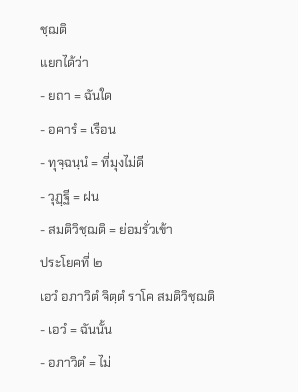ชฺฌติ
แยกได้ว่า
- ยถา = ฉันใด
- อคารํ = เรือน
- ทุจฺฉนฺนํ = ที่มุงไม่ดี
- วุฏฺฐี = ฝน
- สมติวิชฺฌติ = ย่อมรั่วเข้า
ประโยคที่ ๒
เอวํ อภาวิตํ จิตฺตํ ราโค สมติวิชฺฌติ
- เอวํ = ฉันนั้น
- อภาวิตํ = ไม่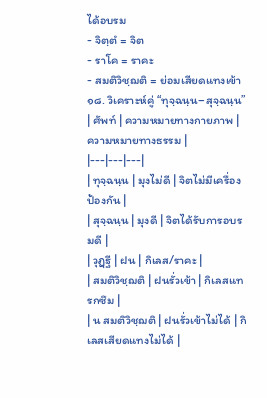ได้อบรม
- จิตฺตํ = จิต
- ราโค = ราคะ
- สมติวิชฺฌติ = ย่อมเสียดแทงเข้า
๑๘. วิเคราะห์คู่ “ทุจฺฉนฺน–สุจฺฉนฺน”
| ศัพท์ | ความหมายทางกายภาพ | ความหมายทางธรรม |
|---|---|---|
| ทุจฺฉนฺน | มุงไม่ดี | จิตไม่มีเครื่องป้องกัน |
| สุจฺฉนฺน | มุงดี | จิตได้รับการอบรมดี |
| วุฏฺฐี | ฝน | กิเลส/ราคะ |
| สมติวิชฺฌติ | ฝนรั่วเข้า | กิเลสแทรกซึม |
| น สมติวิชฺฌติ | ฝนรั่วเข้าไม่ได้ | กิเลสเสียดแทงไม่ได้ |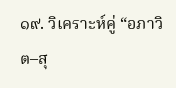๑๙. วิเคราะห์คู่ “อภาวิต–สุ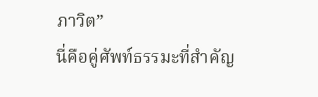ภาวิต”
นี่คือคู่ศัพท์ธรรมะที่สำคัญ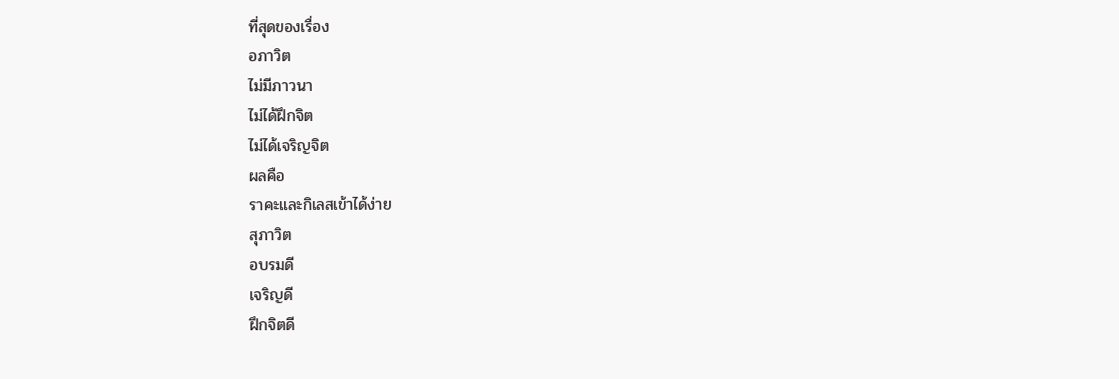ที่สุดของเรื่อง
อภาวิต
ไม่มีภาวนา
ไม่ได้ฝึกจิต
ไม่ได้เจริญจิต
ผลคือ
ราคะและกิเลสเข้าได้ง่าย
สุภาวิต
อบรมดี
เจริญดี
ฝึกจิตดี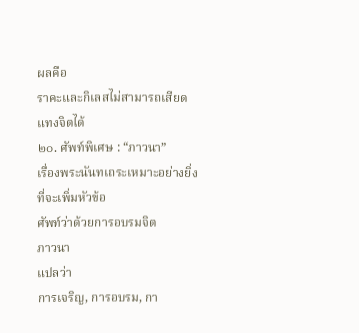ผลคือ
ราคะและกิเลสไม่สามารถเสียดแทงจิตได้
๒๐. ศัพท์พิเศษ : “ภาวนา”
เรื่องพระนันทเถระเหมาะอย่างยิ่งที่จะเพิ่มหัวข้อ
ศัพท์ว่าด้วยการอบรมจิต
ภาวนา
แปลว่า
การเจริญ, การอบรม, กา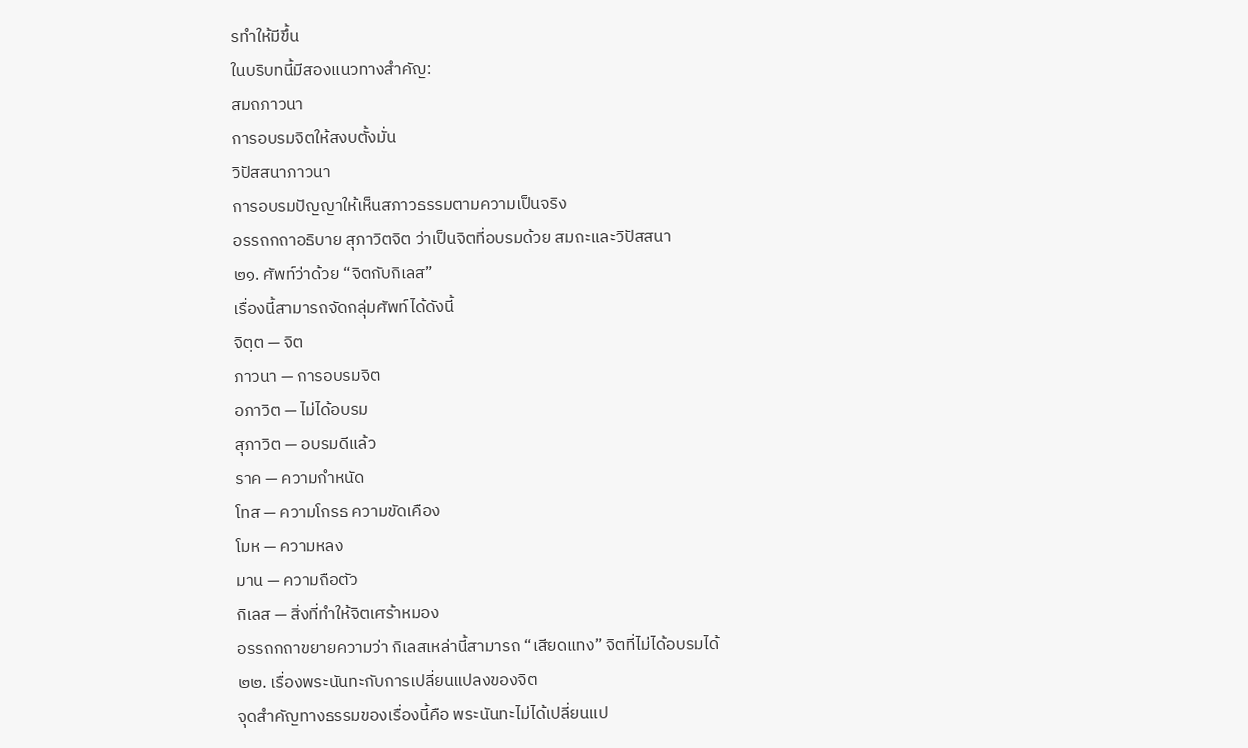รทำให้มีขึ้น
ในบริบทนี้มีสองแนวทางสำคัญ:
สมถภาวนา
การอบรมจิตให้สงบตั้งมั่น
วิปัสสนาภาวนา
การอบรมปัญญาให้เห็นสภาวธรรมตามความเป็นจริง
อรรถกถาอธิบาย สุภาวิตจิต ว่าเป็นจิตที่อบรมด้วย สมถะและวิปัสสนา
๒๑. ศัพท์ว่าด้วย “จิตกับกิเลส”
เรื่องนี้สามารถจัดกลุ่มศัพท์ได้ดังนี้
จิตฺต — จิต
ภาวนา — การอบรมจิต
อภาวิต — ไม่ได้อบรม
สุภาวิต — อบรมดีแล้ว
ราค — ความกำหนัด
โทส — ความโกรธ ความขัดเคือง
โมห — ความหลง
มาน — ความถือตัว
กิเลส — สิ่งที่ทำให้จิตเศร้าหมอง
อรรถกถาขยายความว่า กิเลสเหล่านี้สามารถ “เสียดแทง” จิตที่ไม่ได้อบรมได้
๒๒. เรื่องพระนันทะกับการเปลี่ยนแปลงของจิต
จุดสำคัญทางธรรมของเรื่องนี้คือ พระนันทะไม่ได้เปลี่ยนแป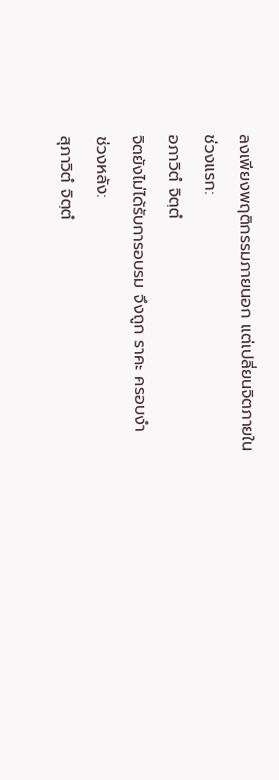ลงเพียงพฤติกรรมภายนอก แต่เปลี่ยนจิตภายใน
ช่วงแรก:
อภาวิตํ จิตฺตํ
จิตยังไม่ได้รับการอบรม จึงถูก ราคะ ครอบงำ
ช่วงหลัง:
สุภาวิตํ จิตฺตํ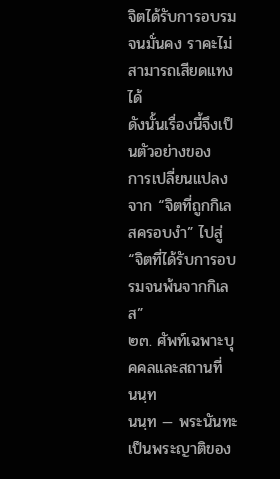จิตได้รับการอบรมจนมั่นคง ราคะไม่สามารถเสียดแทงได้
ดังนั้นเรื่องนี้จึงเป็นตัวอย่างของ
การเปลี่ยนแปลงจาก “จิตที่ถูกกิเลสครอบงำ” ไปสู่ “จิตที่ได้รับการอบรมจนพ้นจากกิเลส”
๒๓. ศัพท์เฉพาะบุคคลและสถานที่
นนฺท
นนฺท — พระนันทะ
เป็นพระญาติของ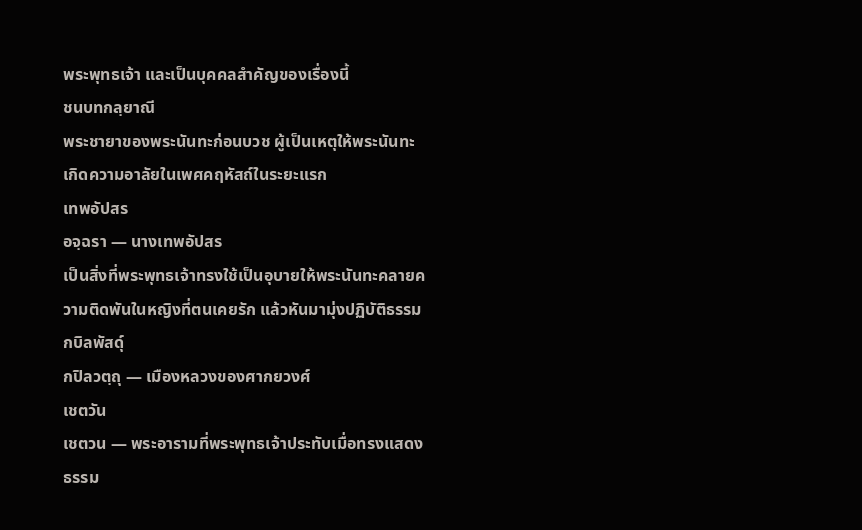พระพุทธเจ้า และเป็นบุคคลสำคัญของเรื่องนี้
ชนบทกลฺยาณี
พระชายาของพระนันทะก่อนบวช ผู้เป็นเหตุให้พระนันทะเกิดความอาลัยในเพศคฤหัสถ์ในระยะแรก
เทพอัปสร
อจฺฉรา — นางเทพอัปสร
เป็นสิ่งที่พระพุทธเจ้าทรงใช้เป็นอุบายให้พระนันทะคลายความติดพันในหญิงที่ตนเคยรัก แล้วหันมามุ่งปฏิบัติธรรม
กบิลพัสดุ์
กปิลวตฺถุ — เมืองหลวงของศากยวงศ์
เชตวัน
เชตวน — พระอารามที่พระพุทธเจ้าประทับเมื่อทรงแสดงธรรม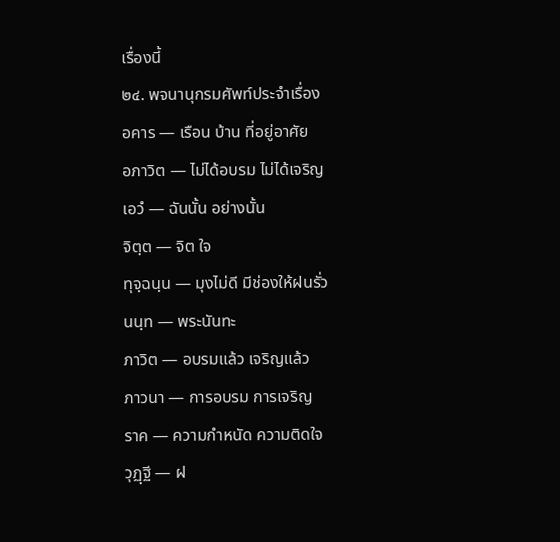เรื่องนี้
๒๔. พจนานุกรมศัพท์ประจำเรื่อง
อคาร — เรือน บ้าน ที่อยู่อาศัย
อภาวิต — ไม่ได้อบรม ไม่ได้เจริญ
เอวํ — ฉันนั้น อย่างนั้น
จิตฺต — จิต ใจ
ทุจฺฉนฺน — มุงไม่ดี มีช่องให้ฝนรั่ว
นนฺท — พระนันทะ
ภาวิต — อบรมแล้ว เจริญแล้ว
ภาวนา — การอบรม การเจริญ
ราค — ความกำหนัด ความติดใจ
วุฏฺฐี — ฝ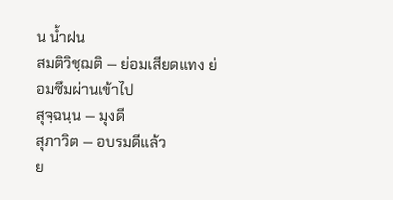น น้ำฝน
สมติวิชฺฌติ — ย่อมเสียดแทง ย่อมซึมผ่านเข้าไป
สุจฺฉนฺน — มุงดี
สุภาวิต — อบรมดีแล้ว
ย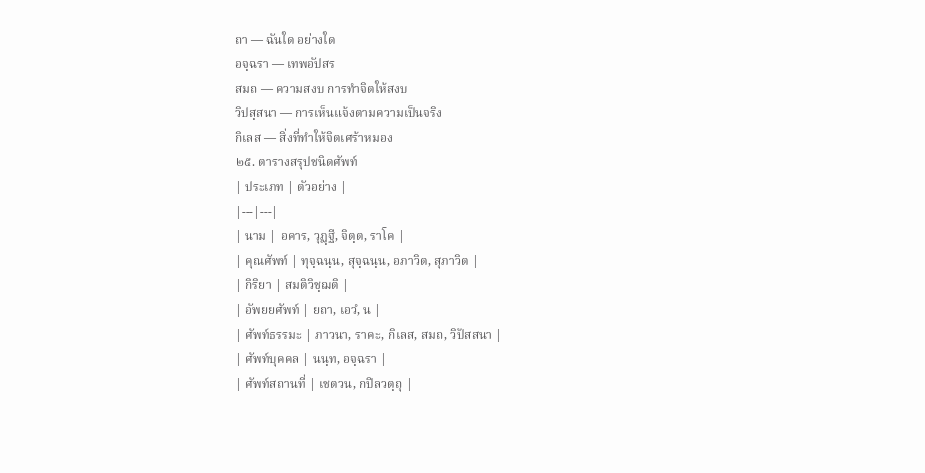ถา — ฉันใด อย่างใด
อจฺฉรา — เทพอัปสร
สมถ — ความสงบ การทำจิตให้สงบ
วิปสฺสนา — การเห็นแจ้งตามความเป็นจริง
กิเลส — สิ่งที่ทำให้จิตเศร้าหมอง
๒๕. ตารางสรุปชนิดศัพท์
| ประเภท | ตัวอย่าง |
|---|---|
| นาม | อคาร, วุฏฺฐี, จิตฺต, ราโค |
| คุณศัพท์ | ทุจฺฉนฺน, สุจฺฉนฺน, อภาวิต, สุภาวิต |
| กิริยา | สมติวิชฺฌติ |
| อัพยยศัพท์ | ยถา, เอวํ, น |
| ศัพท์ธรรมะ | ภาวนา, ราคะ, กิเลส, สมถ, วิปัสสนา |
| ศัพท์บุคคล | นนฺท, อจฺฉรา |
| ศัพท์สถานที่ | เชตวน, กปิลวตฺถุ |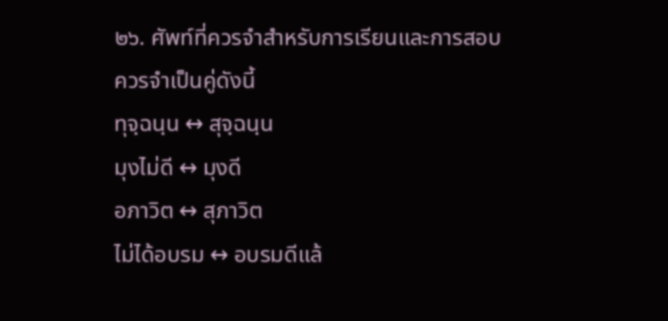๒๖. ศัพท์ที่ควรจำสำหรับการเรียนและการสอบ
ควรจำเป็นคู่ดังนี้
ทุจฺฉนฺน ↔ สุจฺฉนฺน
มุงไม่ดี ↔ มุงดี
อภาวิต ↔ สุภาวิต
ไม่ได้อบรม ↔ อบรมดีแล้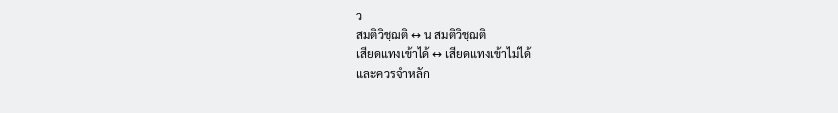ว
สมติวิชฺฌติ ↔ น สมติวิชฺฌติ
เสียดแทงเข้าได้ ↔ เสียดแทงเข้าไม่ได้
และควรจำหลัก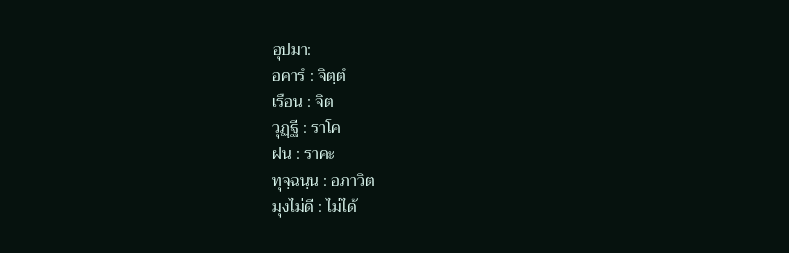อุปมา:
อคารํ : จิตฺตํ
เรือน : จิต
วุฏฺฐี : ราโค
ฝน : ราคะ
ทุจฺฉนฺน : อภาวิต
มุงไม่ดี : ไม่ได้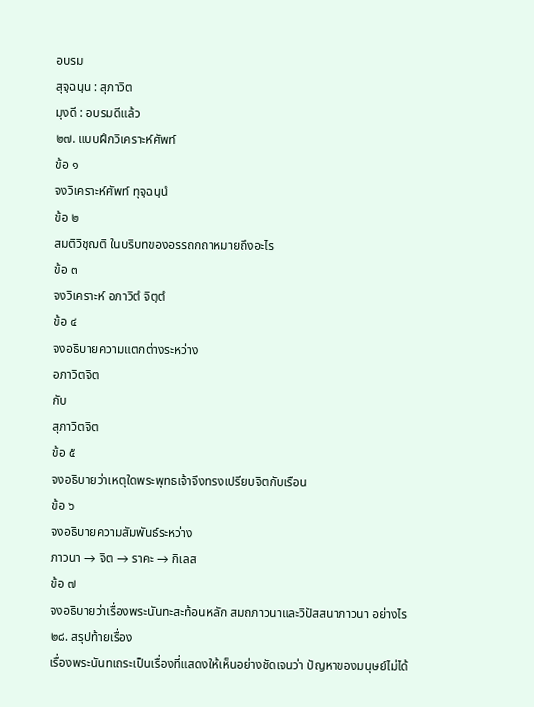อบรม
สุจฺฉนฺน : สุภาวิต
มุงดี : อบรมดีแล้ว
๒๗. แบบฝึกวิเคราะห์ศัพท์
ข้อ ๑
จงวิเคราะห์ศัพท์ ทุจฺฉนฺนํ
ข้อ ๒
สมติวิชฺฌติ ในบริบทของอรรถกถาหมายถึงอะไร
ข้อ ๓
จงวิเคราะห์ อภาวิตํ จิตฺตํ
ข้อ ๔
จงอธิบายความแตกต่างระหว่าง
อภาวิตจิต
กับ
สุภาวิตจิต
ข้อ ๕
จงอธิบายว่าเหตุใดพระพุทธเจ้าจึงทรงเปรียบจิตกับเรือน
ข้อ ๖
จงอธิบายความสัมพันธ์ระหว่าง
ภาวนา → จิต → ราคะ → กิเลส
ข้อ ๗
จงอธิบายว่าเรื่องพระนันทะสะท้อนหลัก สมถภาวนาและวิปัสสนาภาวนา อย่างไร
๒๘. สรุปท้ายเรื่อง
เรื่องพระนันทเถระเป็นเรื่องที่แสดงให้เห็นอย่างชัดเจนว่า ปัญหาของมนุษย์ไม่ได้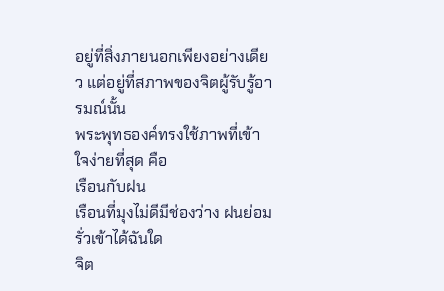อยู่ที่สิ่งภายนอกเพียงอย่างเดียว แต่อยู่ที่สภาพของจิตผู้รับรู้อารมณ์นั้น
พระพุทธองค์ทรงใช้ภาพที่เข้าใจง่ายที่สุด คือ
เรือนกับฝน
เรือนที่มุงไม่ดีมีช่องว่าง ฝนย่อมรั่วเข้าได้ฉันใด
จิต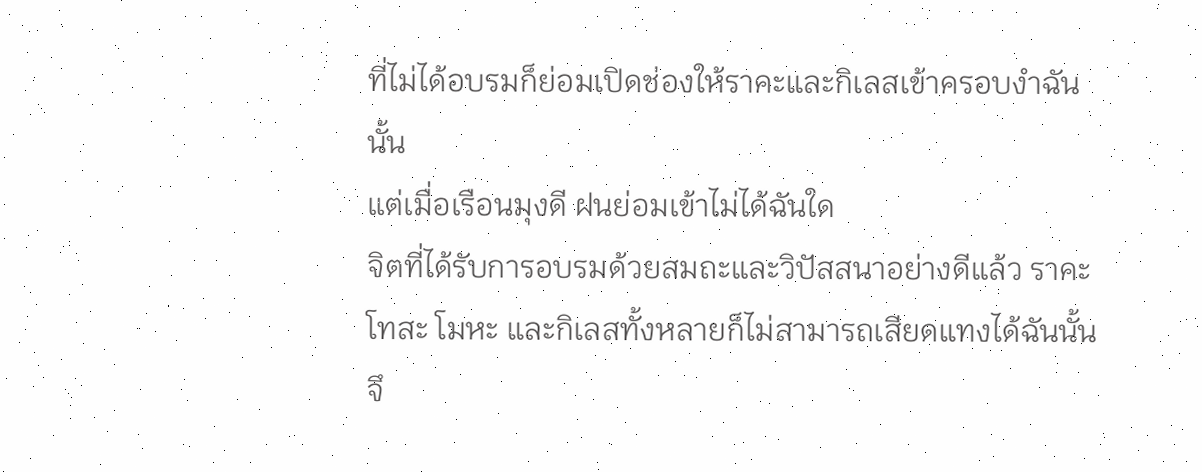ที่ไม่ได้อบรมก็ย่อมเปิดช่องให้ราคะและกิเลสเข้าครอบงำฉันนั้น
แต่เมื่อเรือนมุงดี ฝนย่อมเข้าไม่ได้ฉันใด
จิตที่ได้รับการอบรมด้วยสมถะและวิปัสสนาอย่างดีแล้ว ราคะ โทสะ โมหะ และกิเลสทั้งหลายก็ไม่สามารถเสียดแทงได้ฉันนั้น
จึ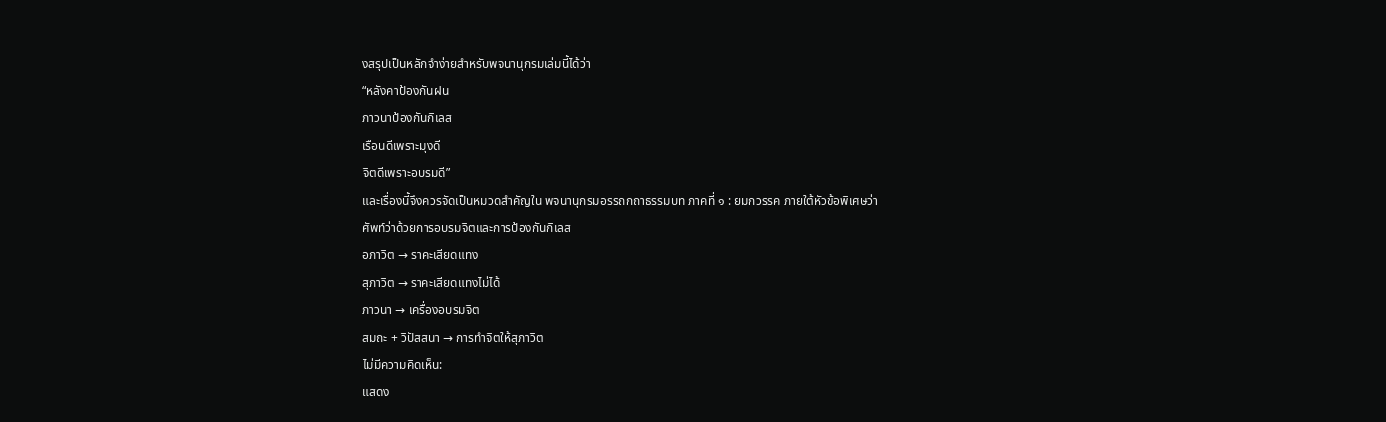งสรุปเป็นหลักจำง่ายสำหรับพจนานุกรมเล่มนี้ได้ว่า
“หลังคาป้องกันฝน
ภาวนาป้องกันกิเลส
เรือนดีเพราะมุงดี
จิตดีเพราะอบรมดี”
และเรื่องนี้จึงควรจัดเป็นหมวดสำคัญใน พจนานุกรมอรรถกถาธรรมบท ภาคที่ ๑ : ยมกวรรค ภายใต้หัวข้อพิเศษว่า
ศัพท์ว่าด้วยการอบรมจิตและการป้องกันกิเลส
อภาวิต → ราคะเสียดแทง
สุภาวิต → ราคะเสียดแทงไม่ได้
ภาวนา → เครื่องอบรมจิต
สมถะ + วิปัสสนา → การทำจิตให้สุภาวิต
ไม่มีความคิดเห็น:
แสดง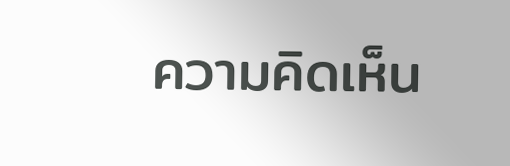ความคิดเห็น